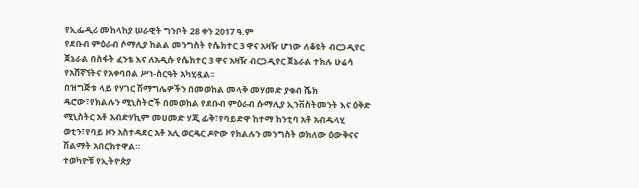የኢፌዲሪ መከላከያ ሠራዊት ግንቦት 28 ቀን 2017 ዓ.ም
የደቡብ ምዕራብ ሶማሊያ ከልል መንግስት የሴክተር 3 ዋና አዛዥ ሆነው ለቆዩት ብርጋዲየር ጀኔራል በስፋት ፈንቴ እና ለአዲሱ የሴክተር 3 ዋና አዛዥ ብርጋዲየር ጀኔራል ተክሉ ሁሬሳ የአሸኛኘትና የአቀባበል ሥነ-ስርዓት አካሂዷል፡፡
በዝግጅቱ ላይ የሃገር ሽማግሌዎችን በመወከል መላቅ መሃመድ ያቁብ ሼክ ዴሮው፣የክልሉን ሚኒስትሮች በመወከል የደቡብ ምዕራብ ሱማሊያ ኢንቨስትመንት እና ዕቅድ ሚኒስትር አቶ አብድሃኪም መሀመድ ሃጂ ፊቅ፣የባይድዋ ከተማ ከንቲባ አቶ አብዱላሂ ወቲን፣የባይ ዞን አስተዳደር አቶ አሊ ወርዴር ዶዮው የክልሉን መንግስት ወክለው ዕውቅናና ሽልማት አበርክተዋል።
ተወካዮቹ የኢትዮጵያ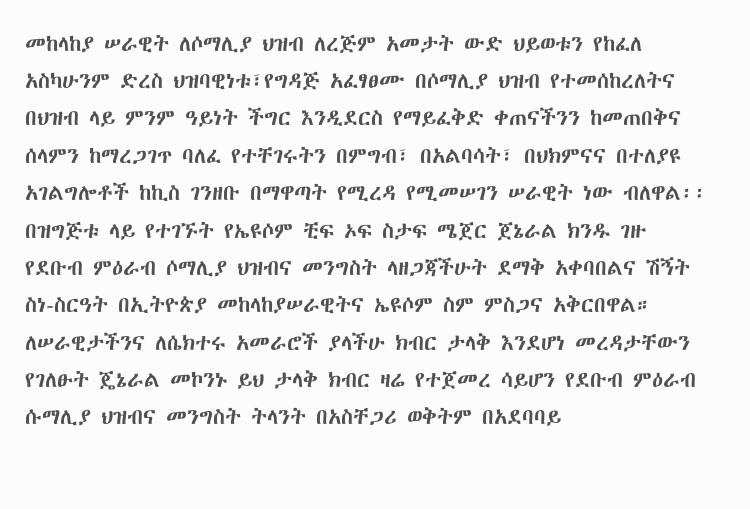መከላከያ ሠራዊት ለሶማሊያ ህዝብ ለረጅም አመታት ውድ ህይወቱን የከፈለ አስካሁንም ድረስ ህዝባዊነቱ፣የግዳጅ አፈፃፀሙ በሶማሊያ ህዝብ የተመሰከረለትና በህዝብ ላይ ምንም ዓይነት ችግር እንዲደርስ የማይፈቅድ ቀጠናችንን ከመጠበቅና ሰላምን ከማረጋገጥ ባለፈ የተቸገሩትን በምግብ፣ በአልባሳት፣ በህክምናና በተለያዩ አገልግሎቶች ከኪስ ገንዘቡ በማዋጣት የሚረዳ የሚመሠገን ሠራዊት ነው ብለዋል፡፡
በዝግጅቱ ላይ የተገኙት የኤዩሶም ቺፍ ኦፍ ስታፍ ሜጀር ጀኔራል ክንዱ ገዙ የደቡብ ምዕራብ ሶማሊያ ህዝብና መንግስት ላዘጋጃችሁት ደማቅ አቀባበልና ሽኝት ስነ-ስርዓት በኢትዮጵያ መከላከያሠራዊትና ኤዩሶም ስም ምስጋና አቅርበዋል።
ለሠራዊታችንና ለሴክተሩ አመራሮች ያላችሁ ክብር ታላቅ እንደሆነ መረዳታቸውን የገለፁት ጄኔራል መኮንኑ ይህ ታላቅ ክብር ዛሬ የተጀመረ ሳይሆን የደቡብ ምዕራብ ሱማሊያ ህዝብና መንግስት ትላንት በአስቸጋሪ ወቅትም በአደባባይ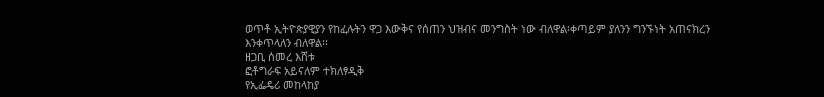ወጥቶ ኢትዮጵያዊያን የከፈሉትን ዋጋ እውቅና የሰጠን ህዝብና መንግስት ነው ብለዋል፡ቀጣይም ያለንን ግንኙነት አጠናክረን እንቀጥላለን ብለዋል፡፡
ዘጋቢ ሰመረ እሸቱ
ፎቶግራፍ አይናለም ተክለፃዲቅ
የኢፌዴሪ መከላከያ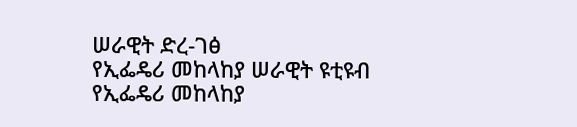ሠራዊት ድረ-ገፅ
የኢፌዴሪ መከላከያ ሠራዊት ዩቲዩብ
የኢፌዴሪ መከላከያ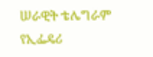ሠራዊት ቴሌግራም
የኢፌዴሪ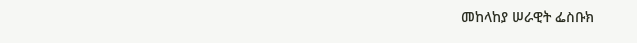መከላከያ ሠራዊት ፌስቡክ